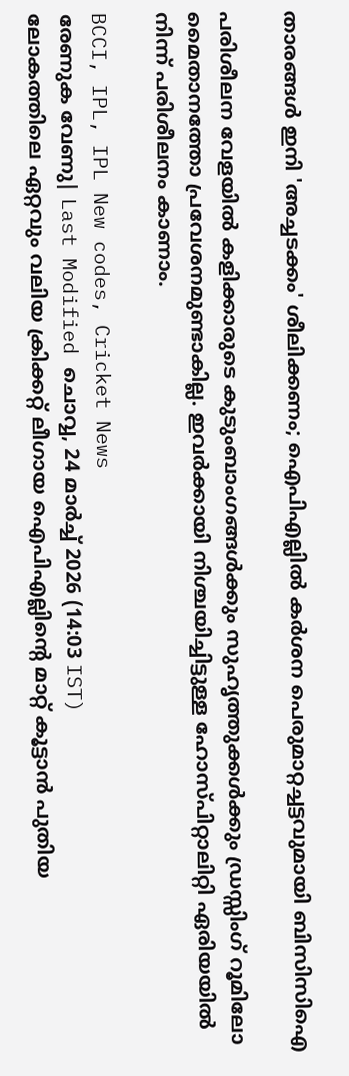താരങ്ങൾ ഇനി 'അച്ചടക്കം' ശീലിക്കണം; ഐപിഎല്ലിൽ കർശന പെരുമാറ്റച്ചട്ടവുമായി ബിസിസിഐ

പരിശീലന വേളയില്‍ കളിക്കാരുടെ കുടുംബാംഗങ്ങള്‍ക്കും സുഹൃത്തുക്കള്‍ക്കും ഡ്രസ്സിംഗ് റൂമിലോ മൈതാനത്തോ പ്രവേശനമുണ്ടാകില്ല. ഇവര്‍ക്കായി നിശ്ചയിച്ചിട്ടുള്ള ഹോസ്പിറ്റാലിറ്റി ഏരിയയില്‍ നിന്ന് പരിശീലനം കാണാം.

BCCI, IPL, IPL New codes, Cricket News
രേണുക വേണു| Last Modified ചൊവ്വ, 24 മാര്‍ച്ച് 2026 (14:03 IST)
ലോകത്തിലെ ഏറ്റവും വലിയ ക്രിക്കറ്റ് ലീഗായ ഐപിഎല്ലിന്റെ മാറ്റ് കൂട്ടാന്‍ പുതിയ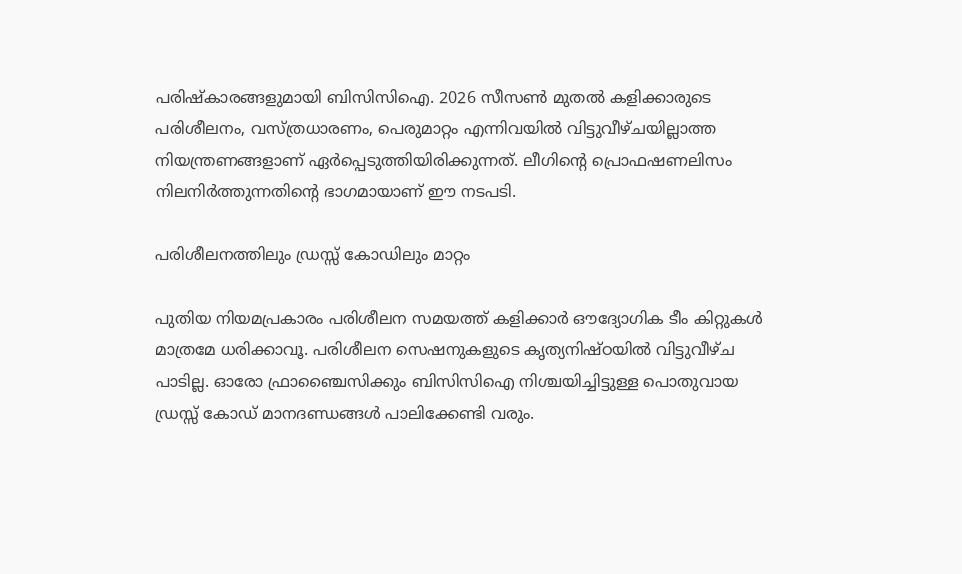പരിഷ്‌കാരങ്ങളുമായി ബിസിസിഐ. 2026 സീസണ്‍ മുതല്‍ കളിക്കാരുടെ പരിശീലനം, വസ്ത്രധാരണം, പെരുമാറ്റം എന്നിവയില്‍ വിട്ടുവീഴ്ചയില്ലാത്ത നിയന്ത്രണങ്ങളാണ് ഏര്‍പ്പെടുത്തിയിരിക്കുന്നത്. ലീഗിന്റെ പ്രൊഫഷണലിസം നിലനിര്‍ത്തുന്നതിന്റെ ഭാഗമായാണ് ഈ നടപടി.

പരിശീലനത്തിലും ഡ്രസ്സ് കോഡിലും മാറ്റം

പുതിയ നിയമപ്രകാരം പരിശീലന സമയത്ത് കളിക്കാര്‍ ഔദ്യോഗിക ടീം കിറ്റുകള്‍ മാത്രമേ ധരിക്കാവൂ. പരിശീലന സെഷനുകളുടെ കൃത്യനിഷ്ഠയില്‍ വിട്ടുവീഴ്ച പാടില്ല. ഓരോ ഫ്രാഞ്ചൈസിക്കും ബിസിസിഐ നിശ്ചയിച്ചിട്ടുള്ള പൊതുവായ ഡ്രസ്സ് കോഡ് മാനദണ്ഡങ്ങള്‍ പാലിക്കേണ്ടി വരും.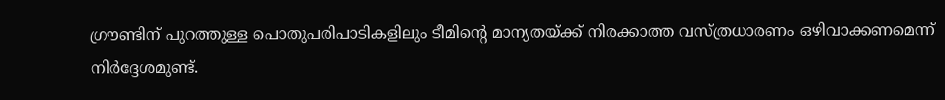ഗ്രൗണ്ടിന് പുറത്തുള്ള പൊതുപരിപാടികളിലും ടീമിന്റെ മാന്യതയ്ക്ക് നിരക്കാത്ത വസ്ത്രധാരണം ഒഴിവാക്കണമെന്ന് നിര്‍ദ്ദേശമുണ്ട്.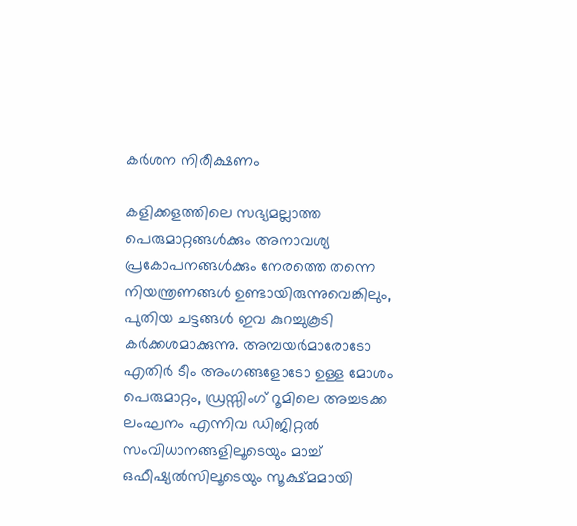കര്‍ശന നിരീക്ഷണം

കളിക്കളത്തിലെ സഭ്യമല്ലാത്ത പെരുമാറ്റങ്ങള്‍ക്കും അനാവശ്യ പ്രകോപനങ്ങള്‍ക്കും നേരത്തെ തന്നെ നിയന്ത്രണങ്ങള്‍ ഉണ്ടായിരുന്നുവെങ്കിലും, പുതിയ ചട്ടങ്ങള്‍ ഇവ കുറച്ചുകൂടി കര്‍ക്കശമാക്കുന്നു. അമ്പയര്‍മാരോടോ എതിര്‍ ടീം അംഗങ്ങളോടോ ഉള്ള മോശം പെരുമാറ്റം, ഡ്രസ്സിംഗ് റൂമിലെ അച്ചടക്ക ലംഘനം എന്നിവ ഡിജിറ്റല്‍ സംവിധാനങ്ങളിലൂടെയും മാച്ച് ഒഫീഷ്യല്‍സിലൂടെയും സൂക്ഷ്മമായി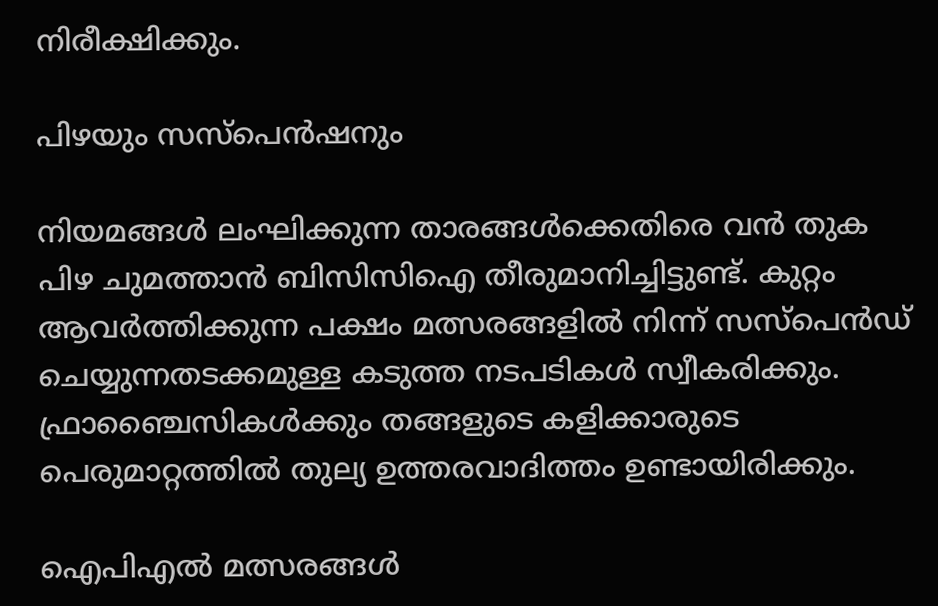നിരീക്ഷിക്കും.

പിഴയും സസ്‌പെന്‍ഷനും

നിയമങ്ങള്‍ ലംഘിക്കുന്ന താരങ്ങള്‍ക്കെതിരെ വന്‍ തുക പിഴ ചുമത്താന്‍ ബിസിസിഐ തീരുമാനിച്ചിട്ടുണ്ട്. കുറ്റം ആവര്‍ത്തിക്കുന്ന പക്ഷം മത്സരങ്ങളില്‍ നിന്ന് സസ്‌പെന്‍ഡ് ചെയ്യുന്നതടക്കമുള്ള കടുത്ത നടപടികള്‍ സ്വീകരിക്കും. ഫ്രാഞ്ചൈസികള്‍ക്കും തങ്ങളുടെ കളിക്കാരുടെ പെരുമാറ്റത്തില്‍ തുല്യ ഉത്തരവാദിത്തം ഉണ്ടായിരിക്കും.

ഐപിഎല്‍ മത്സരങ്ങള്‍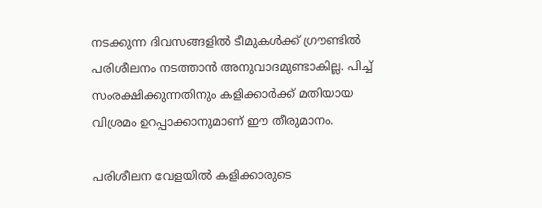നടക്കുന്ന ദിവസങ്ങളില്‍ ടീമുകള്‍ക്ക് ഗ്രൗണ്ടില്‍ പരിശീലനം നടത്താന്‍ അനുവാദമുണ്ടാകില്ല. പിച്ച് സംരക്ഷിക്കുന്നതിനും കളിക്കാര്‍ക്ക് മതിയായ വിശ്രമം ഉറപ്പാക്കാനുമാണ് ഈ തീരുമാനം.

പരിശീലന വേളയില്‍ കളിക്കാരുടെ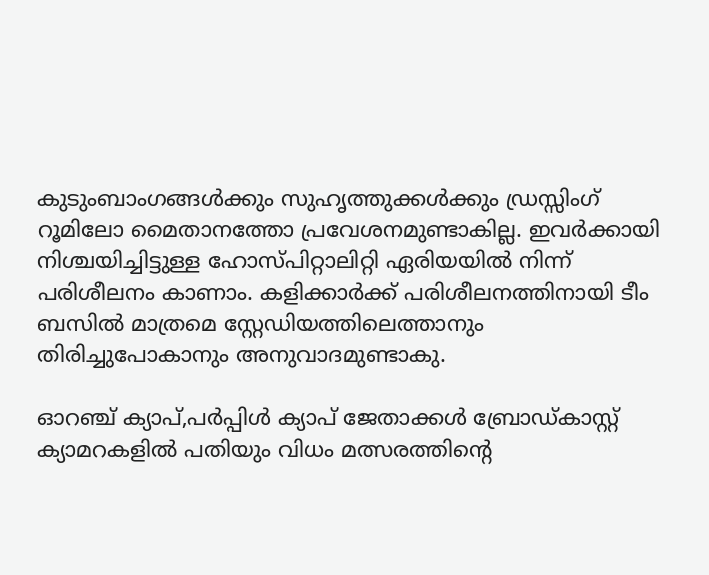കുടുംബാംഗങ്ങള്‍ക്കും സുഹൃത്തുക്കള്‍ക്കും ഡ്രസ്സിംഗ് റൂമിലോ മൈതാനത്തോ പ്രവേശനമുണ്ടാകില്ല. ഇവര്‍ക്കായി നിശ്ചയിച്ചിട്ടുള്ള ഹോസ്പിറ്റാലിറ്റി ഏരിയയില്‍ നിന്ന് പരിശീലനം കാണാം. കളിക്കാര്‍ക്ക് പരിശീലനത്തിനായി ടീം ബസില്‍ മാത്രമെ സ്റ്റേഡിയത്തിലെത്താനും തിരിച്ചുപോകാനും അനുവാദമുണ്ടാകു.

ഓറഞ്ച് ക്യാപ്,പര്‍പ്പിള്‍ ക്യാപ് ജേതാക്കള്‍ ബ്രോഡ്കാസ്റ്റ് ക്യാമറകളില്‍ പതിയും വിധം മത്സരത്തിന്റെ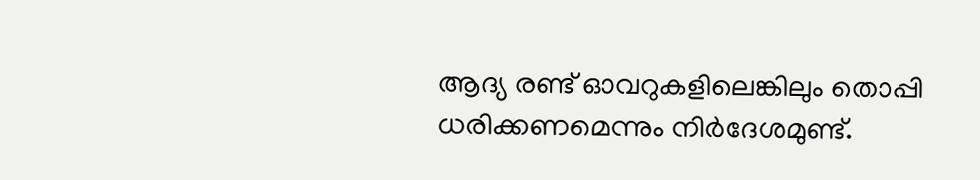ആദ്യ രണ്ട് ഓവറുകളിലെങ്കിലും തൊപ്പി ധരിക്കണമെന്നും നിര്‍ദേശമുണ്ട്.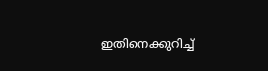ഇതിനെക്കുറിച്ച്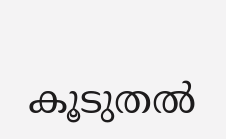കൂടുതല്‍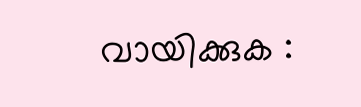വായിക്കുക :